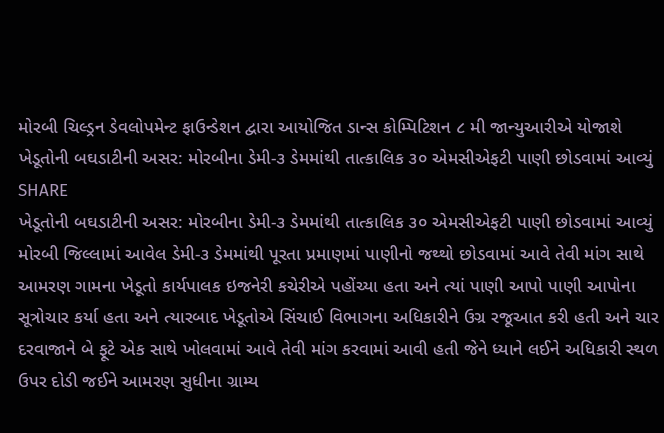મોરબી ચિલ્ડ્રન ડેવલોપમેન્ટ ફાઉન્ડેશન દ્વારા આયોજિત ડાન્સ કોમ્પિટિશન ૮ મી જાન્યુઆરીએ યોજાશે
ખેડૂતોની બઘડાટીની અસર: મોરબીના ડેમી-૩ ડેમમાંથી તાત્કાલિક ૩૦ એમસીએફટી પાણી છોડવામાં આવ્યું
SHARE
ખેડૂતોની બઘડાટીની અસર: મોરબીના ડેમી-૩ ડેમમાંથી તાત્કાલિક ૩૦ એમસીએફટી પાણી છોડવામાં આવ્યું
મોરબી જિલ્લામાં આવેલ ડેમી-૩ ડેમમાંથી પૂરતા પ્રમાણમાં પાણીનો જથ્થો છોડવામાં આવે તેવી માંગ સાથે આમરણ ગામના ખેડૂતો કાર્યપાલક ઇજનેરી કચેરીએ પહોંચ્યા હતા અને ત્યાં પાણી આપો પાણી આપોના સૂત્રોચાર કર્યા હતા અને ત્યારબાદ ખેડૂતોએ સિંચાઈ વિભાગના અધિકારીને ઉગ્ર રજૂઆત કરી હતી અને ચાર દરવાજાને બે ફૂટે એક સાથે ખોલવામાં આવે તેવી માંગ કરવામાં આવી હતી જેને ધ્યાને લઈને અધિકારી સ્થળ ઉપર દોડી જઈને આમરણ સુધીના ગ્રામ્ય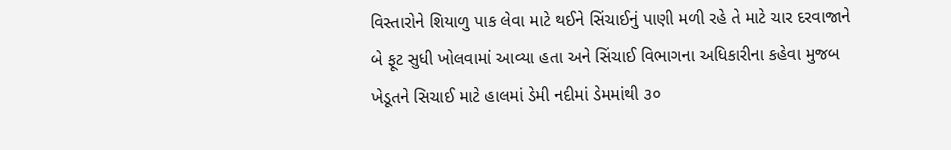વિસ્તારોને શિયાળુ પાક લેવા માટે થઈને સિંચાઈનું પાણી મળી રહે તે માટે ચાર દરવાજાને બે ફૂટ સુધી ખોલવામાં આવ્યા હતા અને સિંચાઈ વિભાગના અધિકારીના કહેવા મુજબ ખેડૂતને સિચાઈ માટે હાલમાં ડેમી નદીમાં ડેમમાંથી ૩૦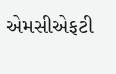એમસીએફટી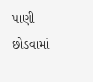પાણી છોડવામાં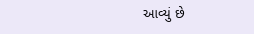આવ્યું છે